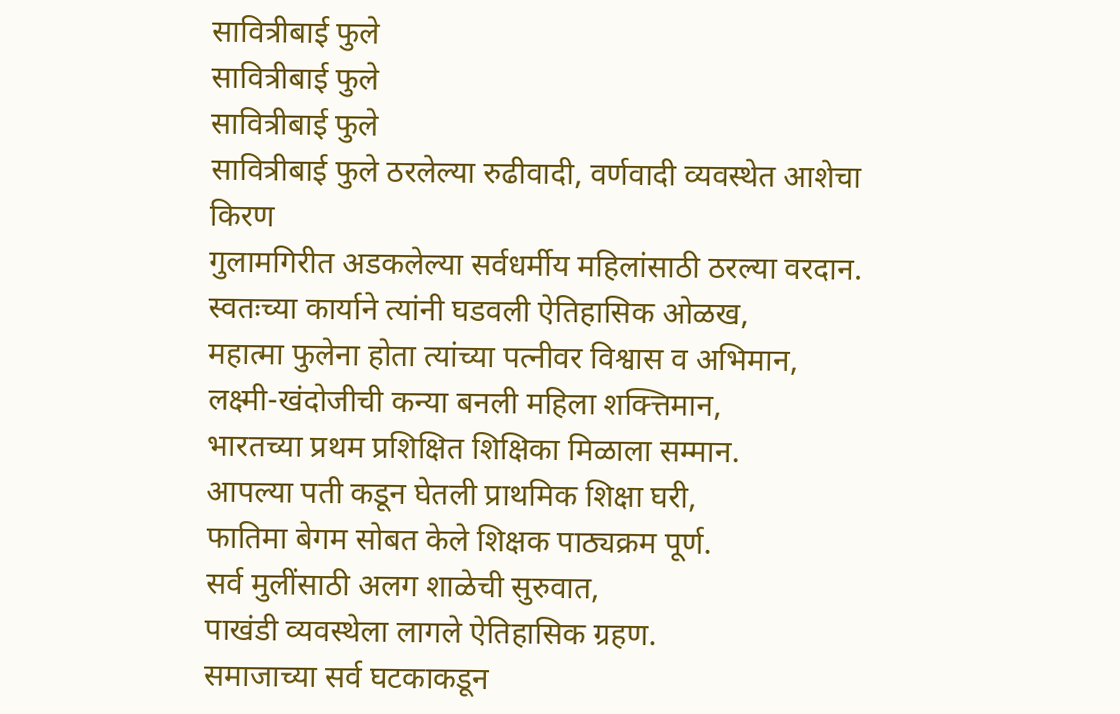सावित्रीबाई फुले
सावित्रीबाई फुले
सावित्रीबाई फुले
सावित्रीबाई फुले ठरलेल्या रुढीवादी, वर्णवादी व्यवस्थेत आशेचा किरण
गुलामगिरीत अडकलेल्या सर्वधर्मीय महिलांसाठी ठरल्या वरदान.
स्वतःच्या कार्याने त्यांनी घडवली ऐतिहासिक ओळख,
महात्मा फुलेना होता त्यांच्या पत्नीवर विश्वास व अभिमान,
लक्ष्मी-खंदोजीची कन्या बनली महिला शक्त्तिमान,
भारतच्या प्रथम प्रशिक्षित शिक्षिका मिळाला सम्मान.
आपल्या पती कडून घेतली प्राथमिक शिक्षा घरी,
फातिमा बेगम सोबत केले शिक्षक पाठ्यक्रम पूर्ण.
सर्व मुलींसाठी अलग शाळेची सुरुवात,
पाखंडी व्यवस्थेला लागले ऐतिहासिक ग्रहण.
समाजाच्या सर्व घटकाकडून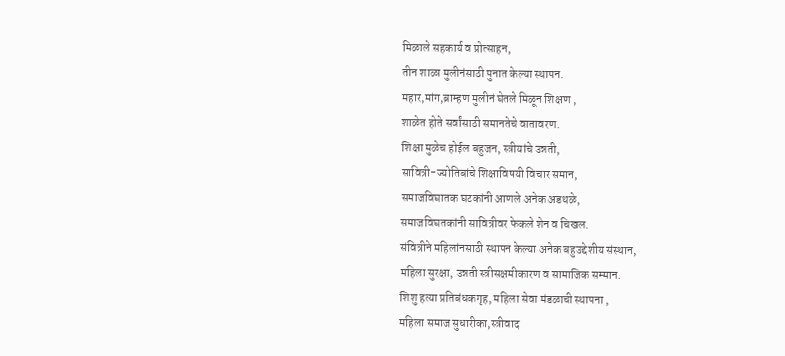मिळाले सहकार्य व प्रोत्साहन,
तीन शाळा मुलीनंसाठी पुनात केल्या स्थापन.
महार,मांग,ब्राम्हण मुलीनं घेतले मिळून शिक्षण ,
शाळेत होते सर्वांसाठी समानतेचे वातावरण.
शिक्षा मुळेच होईल बहुजन, स्त्रीयांचे उन्नती,
सावित्री-ज्योतिबांचे शिक्षाविषयी विचार समान,
समाजविघातक घटकांनी आणले अनेक अडथळे,
समाजविघतकांनी सावित्रीवर फेकले शेन व चिखल.
संवित्रीने महिलांनसाठी स्थापन केल्या अनेक बहुउद्देशीय संस्थान,
महिला सुरक्षा, उन्नती स्त्रीसक्षमीकारण व सामाजिक सम्मान.
शिशु हत्या प्रतिबंधकगृह, महिला सेवा मंडळाची स्थापना ,
महिला समाज सुधारीका,स्त्रीवाद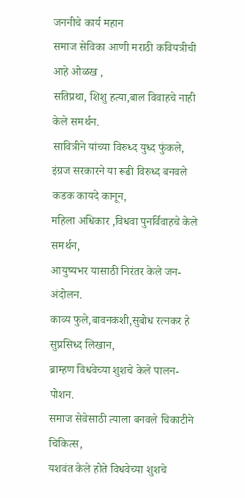जननीचे कार्य महान
समाज सेविका आणी मराठी कवियत्रीची आहे ओळख ,
सतिप्रथा, शिशु हत्या,बाल विवाहचे नाही केले समर्थन.
सावित्रीने यांच्या विरुध्द युध्द फुंकले,
इंग्रज सरकारने या रूढी विरुध्द बनवले कडक कायदे कानून,
महिला अधिकार ,विधवा पुनर्विवाहचे केले समर्थन,
आयुष्यभर यासाठी निरंतर केले जन-अंदोलन.
काव्य फुले,बावनकशी,सुबोध रत्नकर हे सुप्रसिध्द लिखान,
ब्राम्हण विधवेच्या शुशचे केले पालन-पोशन.
समाज सेवेसाठी त्याला बनवले चिकाटीने चिकित्स,
यशवंत केले होते विधवेच्या शुशचे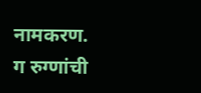नामकरण.
ग रुग्णांची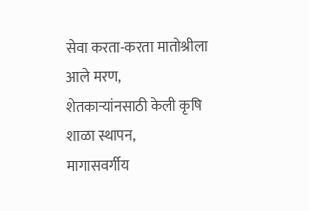सेवा करता-करता मातोश्रीला आले मरण,
शेतकाऱ्यांनसाठी केली कृषि शाळा स्थापन,
मागासवर्गीय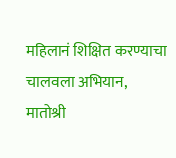महिलानं शिक्षित करण्याचा चालवला अभियान,
मातोश्री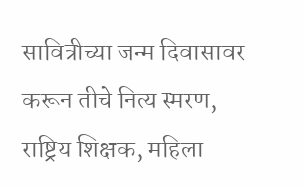सावित्रीच्या जन्म दिवासावर करून तीचे नित्य स्मरण,
राष्ट्रिय शिक्षक, महिला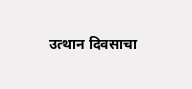उत्थान दिवसाचा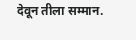देवून तीला सम्मान.